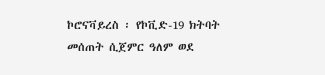ኮሮናቫይረስ ፡ የኮቪድ-19 ክትባት መሰጠት ሲጀምር ዓለም ወደ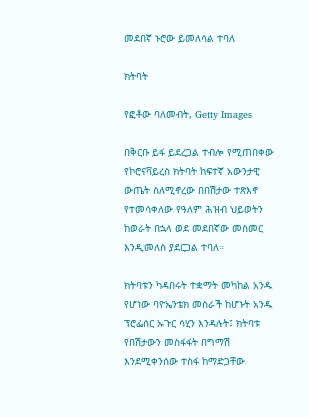መደበኛ ኑሮው ይመለሳል ተባለ

ክትባት

የፎቶው ባለመብት, Getty Images

በቅርቡ ይፋ ይደረጋል ተብሎ የሚጠበቀው የኮሮናቫይረስ ክትባት ከፍተኛ አውንታዊ ውጤት ስለሚኖረው በበሽታው ተጽእኖ የተመሳቀለው የዓለም ሕዝብ ህይወትን ከወራት በኋላ ወደ መደበኛው መስመር እንዲመለስ ያደርጋል ተባለ።

ክትባቱን ካዳበሩት ተቋማት መካከል አንዱ የሆነው ባዮኤንቴክ መስራች ከሆኑት አንዱ ፕሮፌሰር ኡጉር ሳሂን እንዳሉት፤ ክትባቱ የበሽታውን መስፋፋት በግማሽ እንደሚቀንሰው ተስፋ ከማድጋቸው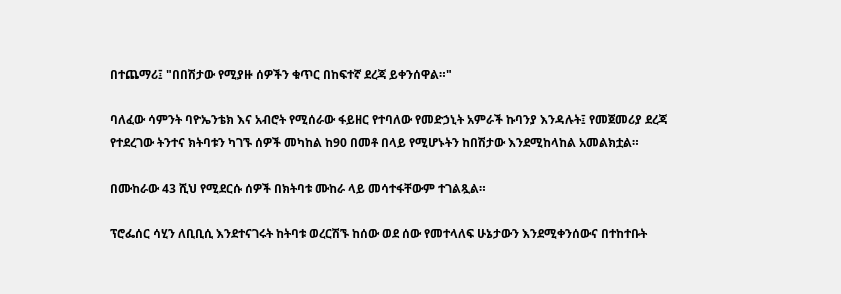በተጨማሪ፤ "በበሽታው የሚያዙ ሰዎችን ቁጥር በከፍተኛ ደረጃ ይቀንሰዋል።"

ባለፈው ሳምንት ባዮኤንቴክ እና አብሮት የሚሰራው ፋይዘር የተባለው የመድኃኒት አምራች ኩባንያ እንዳሉት፤ የመጀመሪያ ደረጃ የተደረገው ትንተና ክትባቱን ካገኙ ሰዎች መካከል ከ90 በመቶ በላይ የሚሆኑትን ከበሽታው እንደሚከላከል አመልክቷል።

በሙከራው 43 ሺህ የሚደርሱ ሰዎች በክትባቱ ሙከራ ላይ መሳተፋቸውም ተገልጿል።

ፕሮፌሰር ሳሂን ለቢቢሲ እንደተናገሩት ከትባቱ ወረርሽኙ ከሰው ወደ ሰው የመተላለፍ ሁኔታውን እንደሚቀንሰውና በተከተቡት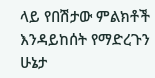ላይ የበሽታው ምልክቶች እንዳይከሰት የማድረጉን ሁኔታ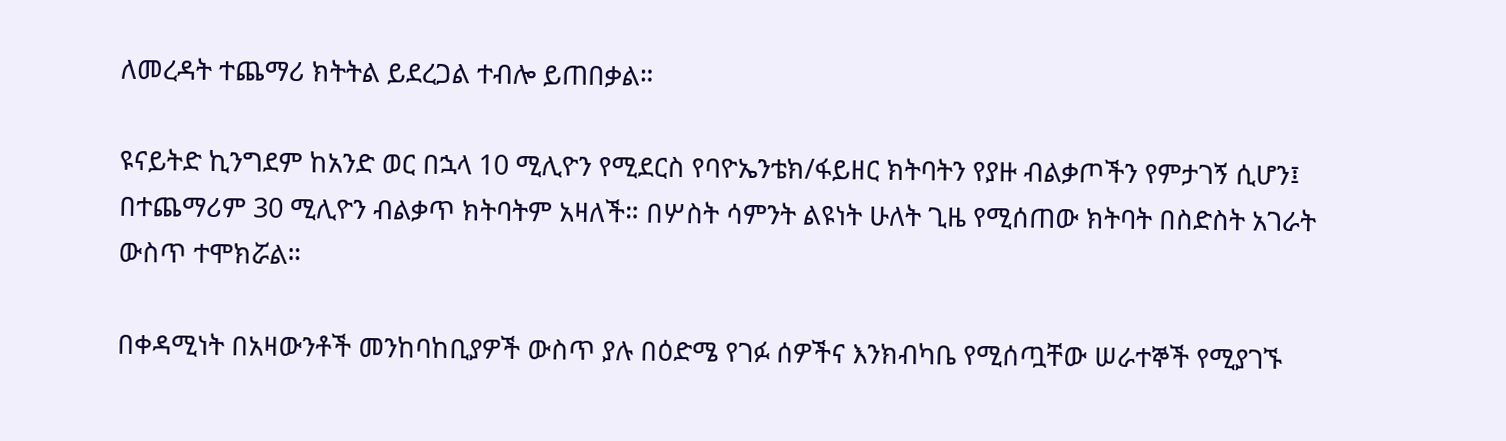ለመረዳት ተጨማሪ ክትትል ይደረጋል ተብሎ ይጠበቃል።

ዩናይትድ ኪንግደም ከአንድ ወር በኋላ 10 ሚሊዮን የሚደርስ የባዮኤንቴክ/ፋይዘር ክትባትን የያዙ ብልቃጦችን የምታገኝ ሲሆን፤ በተጨማሪም 30 ሚሊዮን ብልቃጥ ክትባትም አዛለች። በሦስት ሳምንት ልዩነት ሁለት ጊዜ የሚሰጠው ክትባት በስድስት አገራት ውስጥ ተሞክሯል።

በቀዳሚነት በአዛውንቶች መንከባከቢያዎች ውስጥ ያሉ በዕድሜ የገፉ ሰዎችና እንክብካቤ የሚሰጧቸው ሠራተኞች የሚያገኙ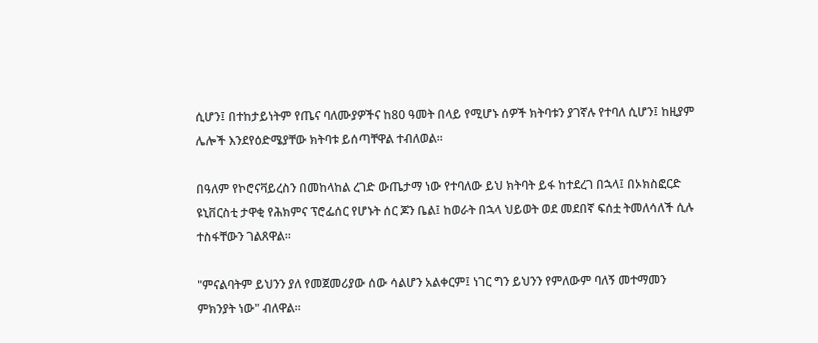ሲሆን፤ በተከታይነትም የጤና ባለሙያዎችና ከ80 ዓመት በላይ የሚሆኑ ሰዎች ክትባቱን ያገኛሉ የተባለ ሲሆን፤ ከዚያም ሌሎች እንደየዕድሜያቸው ክትባቱ ይሰጣቸዋል ተብለወል።

በዓለም የኮሮናቫይረስን በመከላከል ረገድ ውጤታማ ነው የተባለው ይህ ክትባት ይፋ ከተደረገ በኋላ፤ በኦክስፎርድ ዩኒቨርስቲ ታዋቂ የሕክምና ፕሮፌሰር የሆኑት ሰር ጆን ቤል፤ ከወራት በኋላ ህይወት ወደ መደበኛ ፍሰቷ ትመለሳለች ሲሉ ተስፋቸውን ገልጸዋል።

"ምናልባትም ይህንን ያለ የመጀመሪያው ሰው ሳልሆን አልቀርም፤ ነገር ግን ይህንን የምለውም ባለኝ መተማመን ምክንያት ነው" ብለዋል።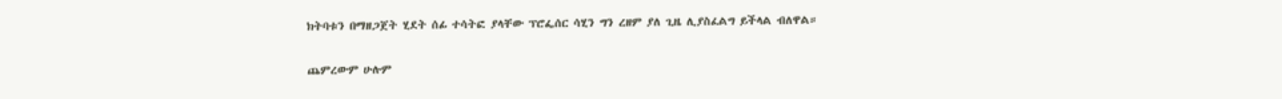ክትባቱን በማዘጋጀት ሂደት ሰፊ ተሳትፎ ያላቸው ፕሮፌሰር ሳሂን ግን ረዘም ያለ ጊዜ ሊያስፈልግ ይችላል ብለዋል።

ጨምረውም ሁሉም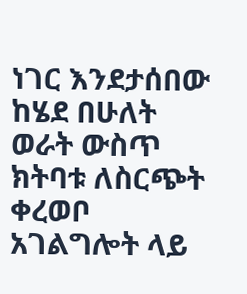ነገር እንደታሰበው ከሄደ በሁለት ወራት ውስጥ ክትባቱ ለስርጭት ቀረወቦ አገልግሎት ላይ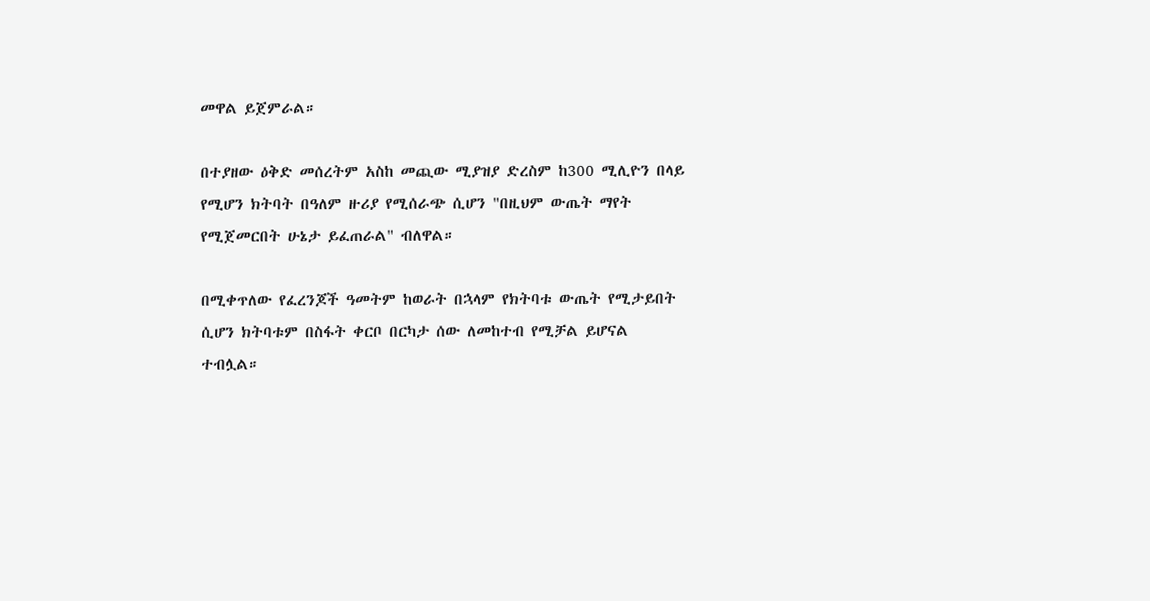መዋል ይጀምራል።

በተያዘው ዕቅድ መሰረትም አስከ መጪው ሚያዝያ ድረስም ከ300 ሚሊዮን በላይ የሚሆን ክትባት በዓለም ዙሪያ የሚሰራጭ ሲሆን "በዚህም ውጤት ማየት የሚጀመርበት ሁኔታ ይፈጠራል" ብለዋል።

በሚቀጥለው የፈረንጆች ዓመትም ከወራት በኋላም የክትባቱ ውጤት የሚታይበት ሲሆን ክትባቱም በስፋት ቀርቦ በርካታ ሰው ለመከተብ የሚቻል ይሆናል ተብሏል።